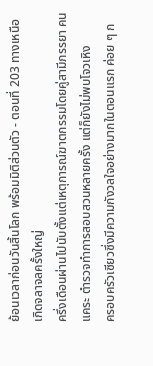ย้อนเวลาก่อนวันสิ้นโลก พร้อมมิติส่วนตัว - ตอนที่ 203 ทางเหนือเกิดจลาจลครั้งใหญ่
ครึ่งเดือนผ่านไปนับตั้งแต่เหตุการณ์ฆาตกรรมโดยคู่สามีภรรยา คนแคระ ตำรวจทำการสอบสวนหลายครั้ง แต่ก็ยังไม่พบโจวเหิง
ครอบครัวเซียวซึ่งมีความกังวลใจอย่างมากในตอนแรก ค่อย ๆ ก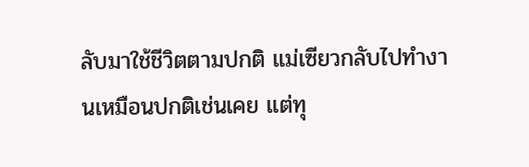ลับมาใช้ชีวิตตามปกติ แม่เซียวกลับไปทำงานเหมือนปกติเช่นเคย แต่ทุ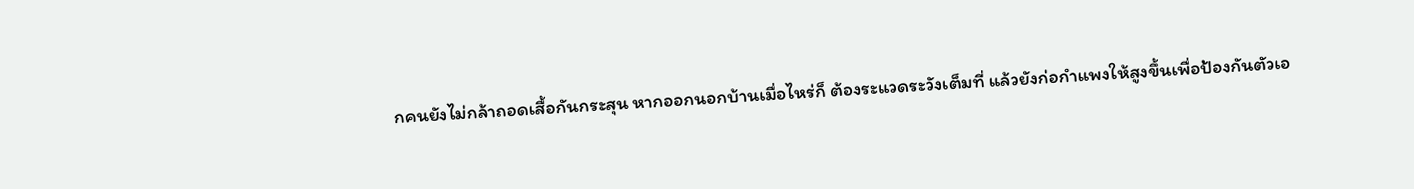กคนยังไม่กล้าถอดเสื้อกันกระสุน หากออกนอกบ้านเมื่อไหร่ก็ ต้องระแวดระวังเต็มที่ แล้วยังก่อกำแพงให้สูงขึ้นเพื่อป้องกันตัวเอ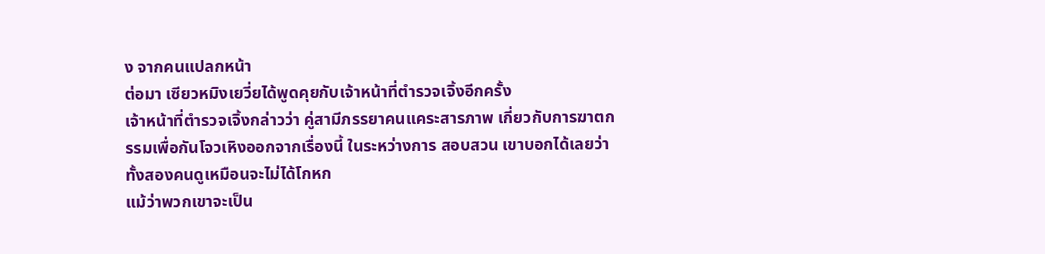ง จากคนแปลกหน้า
ต่อมา เซียวหมิงเยวี่ยได้พูดคุยกับเจ้าหน้าที่ตำรวจเจิ้งอีกครั้ง
เจ้าหน้าที่ตำรวจเจิ้งกล่าวว่า คู่สามีภรรยาคนแคระสารภาพ เกี่ยวกับการฆาตกรรมเพื่อกันโจวเหิงออกจากเรื่องนี้ ในระหว่างการ สอบสวน เขาบอกได้เลยว่าทั้งสองคนดูเหมือนจะไม่ได้โกหก
แม้ว่าพวกเขาจะเป็น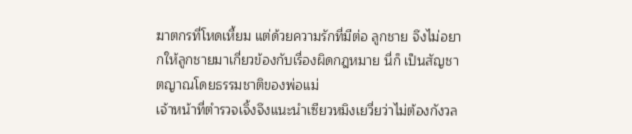ฆาตกรที่โหดเหี้ยม แต่ด้วยความรักที่มีต่อ ลูกชาย จึงไม่อยากให้ลูกชายมาเกี่ยวข้องกับเรื่องผิดกฎหมาย นี่ก็ เป็นสัญชาตญาณโดยธรรมชาติของพ่อแม่
เจ้าหน้าที่ตำรวจเจิ้งจึงแนะนำเซียวหมิงเยวี่ยว่าไม่ต้องกังวล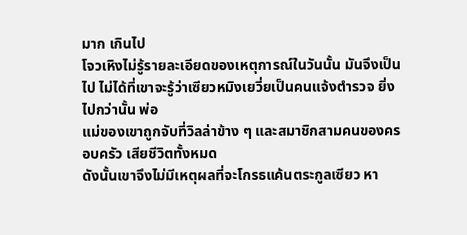มาก เกินไป
โจวเหิงไม่รู้รายละเอียดของเหตุการณ์ในวันนั้น มันจึงเป็นไป ไม่ได้ที่เขาจะรู้ว่าเซียวหมิงเยวี่ยเป็นคนแจ้งตำรวจ ยิ่งไปกว่านั้น พ่อ
แม่ของเขาถูกจับที่วิลล่าข้าง ๆ และสมาชิกสามคนของครอบครัว เสียชีวิตทั้งหมด
ดังนั้นเขาจึงไม่มีเหตุผลที่จะโกรธแค้นตระกูลเซียว หา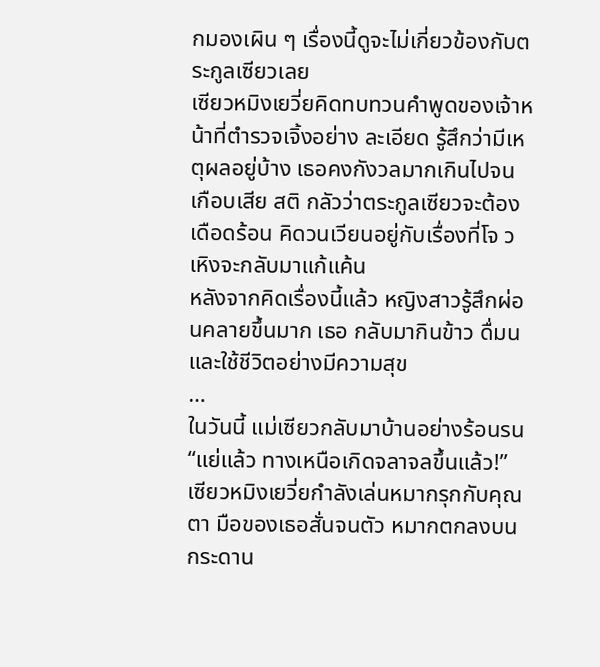กมองเผิน ๆ เรื่องนี้ดูจะไม่เกี่ยวข้องกับตระกูลเซียวเลย
เซียวหมิงเยวี่ยคิดทบทวนคำพูดของเจ้าหน้าที่ตำรวจเจิ้งอย่าง ละเอียด รู้สึกว่ามีเหตุผลอยู่บ้าง เธอคงกังวลมากเกินไปจนเกือบเสีย สติ กลัวว่าตระกูลเซียวจะต้องเดือดร้อน คิดวนเวียนอยู่กับเรื่องที่โจ วเหิงจะกลับมาแก้แค้น
หลังจากคิดเรื่องนี้แล้ว หญิงสาวรู้สึกผ่อนคลายขึ้นมาก เธอ กลับมากินข้าว ดื่มน และใช้ชีวิตอย่างมีความสุข
…
ในวันนี้ แม่เซียวกลับมาบ้านอย่างร้อนรน
“แย่แล้ว ทางเหนือเกิดจลาจลขึ้นแล้ว!”
เซียวหมิงเยวี่ยกำลังเล่นหมากรุกกับคุณตา มือของเธอสั่นจนตัว หมากตกลงบนกระดาน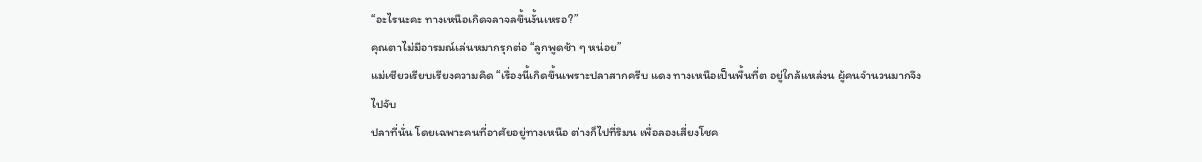“อะไรนะคะ ทางเหนือเกิดจลาจลขึ้นงั้นเหรอ?”
คุณตาไม่มีอารมณ์เล่นหมากรุกต่อ “ลูกพูดช้า ๆ หน่อย”
แม่เซียวเรียบเรียงความคิด “เรื่องนี้เกิดขึ้นเพราะปลาสากครีบ แดง ทางเหนือเป็นพื้นที่ต อยู่ใกล้แหล่งน ผู้คนจำนวนมากจึงไปจับ
ปลาที่นั่น โดยเฉพาะคนที่อาศัยอยู่ทางเหนือ ต่างก็ไปที่ริมน เพื่อลองเสี่ยงโชค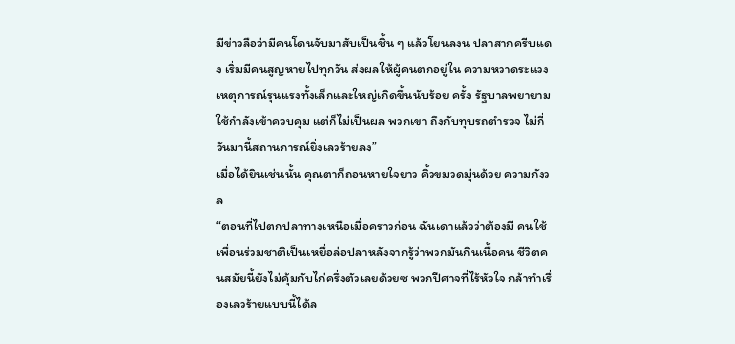มีข่าวลือว่ามีคนโดนจับมาสับเป็นชิ้น ๆ แล้วโยนลงน ปลาสากครีบแดง เริ่มมีคนสูญหายไปทุกวัน ส่งผลให้ผู้คนตกอยู่ใน ความหวาดระแวง เหตุการณ์รุนแรงทั้งเล็กและใหญ่เกิดขึ้นนับร้อย ครั้ง รัฐบาลพยายามใช้กำลังเข้าควบคุม แต่ก็ไม่เป็นผล พวกเขา ถึงกับทุบรถตำรวจ ไม่กี่วันมานี้สถานการณ์ยิ่งเลวร้ายลง”
เมื่อได้ยินเช่นนั้น คุณตาก็ถอนหายใจยาว คิ้วขมวดมุ่นด้วย ความกังวล
“ตอนที่ไปตกปลาทางเหนือเมื่อคราวก่อน ฉันเดาแล้วว่าต้องมี คนใช้เพื่อนร่วมชาติเป็นเหยื่อล่อปลาหลังจากรู้ว่าพวกมันกินเนื้อคน ชีวิตคนสมัยนี้ยังไม่คุ้มกับไก่ครึ่งตัวเลยด้วยซ พวกปีศาจที่ไร้หัวใจ กล้าทำเรื่องเลวร้ายแบบนี้ได้ล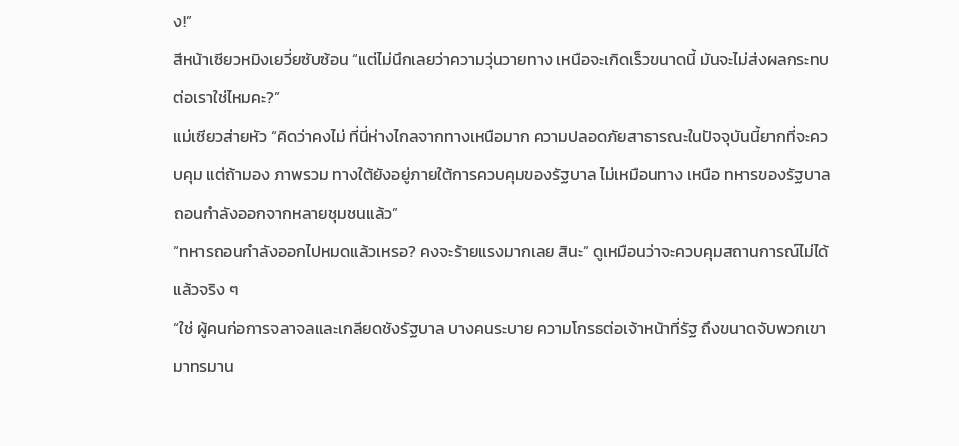ง!”
สีหน้าเซียวหมิงเยวี่ยซับซ้อน “แต่ไม่นึกเลยว่าความวุ่นวายทาง เหนือจะเกิดเร็วขนาดนี้ มันจะไม่ส่งผลกระทบต่อเราใช่ไหมคะ?”
แม่เซียวส่ายหัว “คิดว่าคงไม่ ที่นี่ห่างไกลจากทางเหนือมาก ความปลอดภัยสาธารณะในปัจจุบันนี้ยากที่จะควบคุม แต่ถ้ามอง ภาพรวม ทางใต้ยังอยู่ภายใต้การควบคุมของรัฐบาล ไม่เหมือนทาง เหนือ ทหารของรัฐบาลถอนกำลังออกจากหลายชุมชนแล้ว”
“ทหารถอนกำลังออกไปหมดแล้วเหรอ? คงจะร้ายแรงมากเลย สินะ” ดูเหมือนว่าจะควบคุมสถานการณ์ไม่ได้แล้วจริง ๆ
“ใช่ ผู้คนก่อการจลาจลและเกลียดชังรัฐบาล บางคนระบาย ความโกรธต่อเจ้าหน้าที่รัฐ ถึงขนาดจับพวกเขามาทรมาน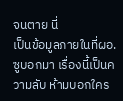จนตาย นี่
เป็นข้อมูลภายในที่ผอ.ซูบอกมา เรื่องนี้เป็นความลับ ห้ามบอกใคร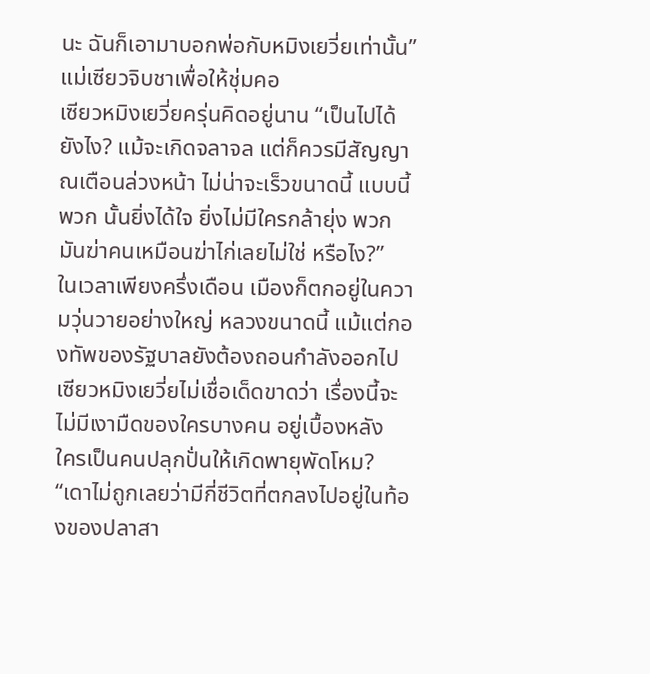นะ ฉันก็เอามาบอกพ่อกับหมิงเยวี่ยเท่านั้น”
แม่เซียวจิบชาเพื่อให้ชุ่มคอ
เซียวหมิงเยวี่ยครุ่นคิดอยู่นาน “เป็นไปได้ยังไง? แม้จะเกิดจลาจล แต่ก็ควรมีสัญญาณเตือนล่วงหน้า ไม่น่าจะเร็วขนาดนี้ แบบนี้พวก นั้นยิ่งได้ใจ ยิ่งไม่มีใครกล้ายุ่ง พวกมันฆ่าคนเหมือนฆ่าไก่เลยไม่ใช่ หรือไง?”
ในเวลาเพียงครึ่งเดือน เมืองก็ตกอยู่ในความวุ่นวายอย่างใหญ่ หลวงขนาดนี้ แม้แต่กองทัพของรัฐบาลยังต้องถอนกำลังออกไป เซียวหมิงเยวี่ยไม่เชื่อเด็ดขาดว่า เรื่องนี้จะไม่มีเงามืดของใครบางคน อยู่เบื้องหลัง
ใครเป็นคนปลุกปั่นให้เกิดพายุพัดโหม?
“เดาไม่ถูกเลยว่ามีกี่ชีวิตที่ตกลงไปอยู่ในท้องของปลาสา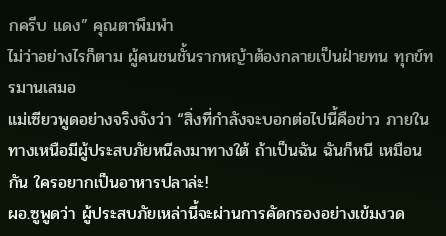กครีบ แดง” คุณตาพึมพำ
ไม่ว่าอย่างไรก็ตาม ผู้คนชนชั้นรากหญ้าต้องกลายเป็นฝ่ายทน ทุกข์ทรมานเสมอ
แม่เซียวพูดอย่างจริงจังว่า “สิ่งที่กำลังจะบอกต่อไปนี้คือข่าว ภายใน ทางเหนือมีผู้ประสบภัยหนีลงมาทางใต้ ถ้าเป็นฉัน ฉันก็หนี เหมือนกัน ใครอยากเป็นอาหารปลาล่ะ!
ผอ.ซูพูดว่า ผู้ประสบภัยเหล่านี้จะผ่านการคัดกรองอย่างเข้มงวด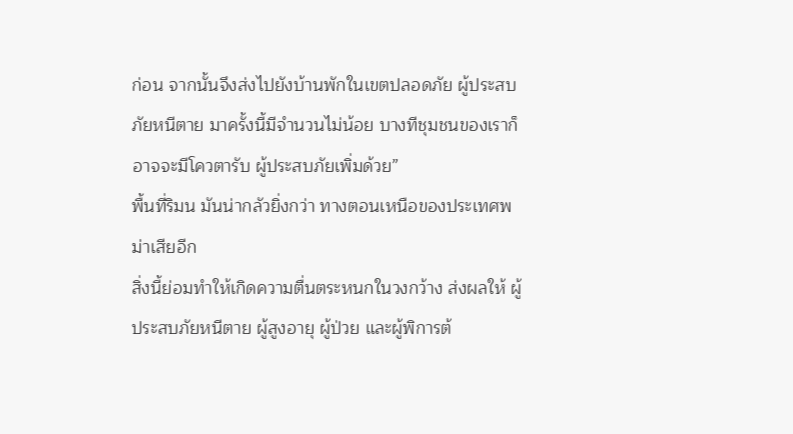ก่อน จากนั้นจึงส่งไปยังบ้านพักในเขตปลอดภัย ผู้ประสบภัยหนีตาย มาครั้งนี้มีจำนวนไม่น้อย บางทีชุมชนของเราก็อาจจะมีโควตารับ ผู้ประสบภัยเพิ่มด้วย”
พื้นที่ริมน มันน่ากลัวยิ่งกว่า ทางตอนเหนือของประเทศพม่าเสียอีก
สิ่งนี้ย่อมทำให้เกิดความตื่นตระหนกในวงกว้าง ส่งผลให้ ผู้ประสบภัยหนีตาย ผู้สูงอายุ ผู้ป่วย และผู้พิการต้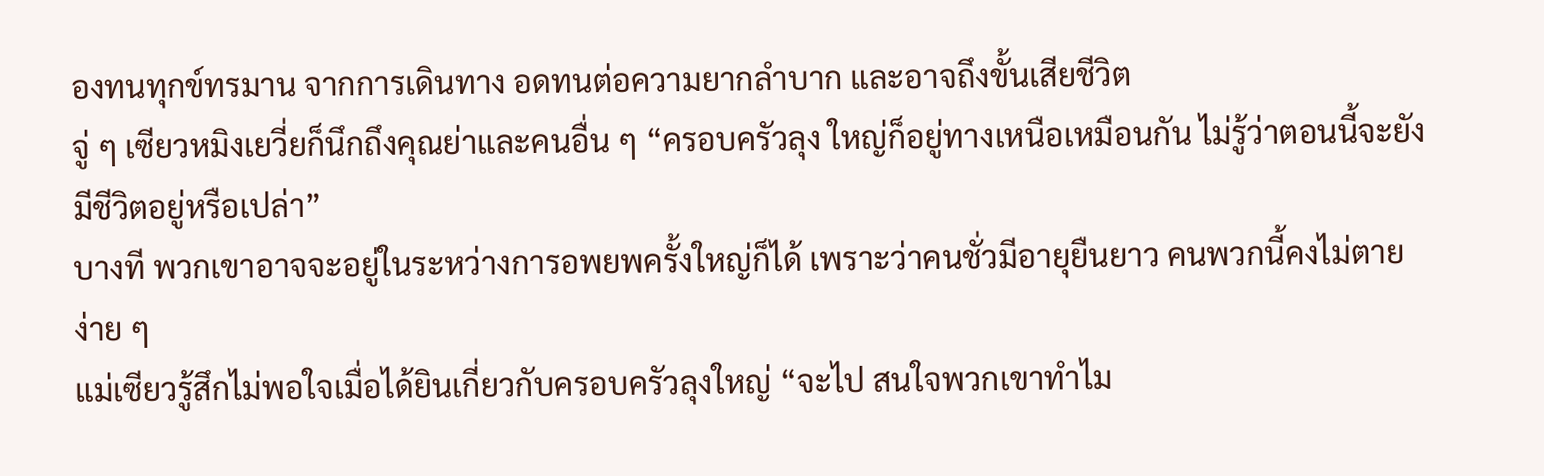องทนทุกข์ทรมาน จากการเดินทาง อดทนต่อความยากลำบาก และอาจถึงขั้นเสียชีวิต
จู่ ๆ เซียวหมิงเยวี่ยก็นึกถึงคุณย่าและคนอื่น ๆ “ครอบครัวลุง ใหญ่ก็อยู่ทางเหนือเหมือนกัน ไม่รู้ว่าตอนนี้จะยังมีชีวิตอยู่หรือเปล่า”
บางที พวกเขาอาจจะอยู่ในระหว่างการอพยพครั้งใหญ่ก็ได้ เพราะว่าคนชั่วมีอายุยืนยาว คนพวกนี้คงไม่ตายง่าย ๆ
แม่เซียวรู้สึกไม่พอใจเมื่อได้ยินเกี่ยวกับครอบครัวลุงใหญ่ “จะไป สนใจพวกเขาทำไม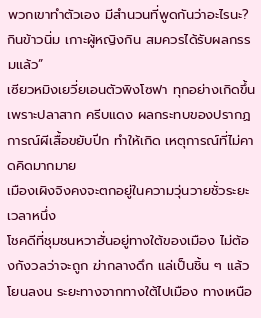พวกเขาทำตัวเอง มีสำนวนที่พูดกันว่าอะไรนะ? กินข้าวนิ่ม เกาะผู้หญิงกิน สมควรได้รับผลกรรมแล้ว”
เซียวหมิงเยวี่ยเอนตัวพิงโซฟา ทุกอย่างเกิดขึ้นเพราะปลาสาก ครีบแดง ผลกระทบของปรากฏการณ์ผีเสื้อขยับปีก ทำให้เกิด เหตุการณ์ที่ไม่คาดคิดมากมาย
เมืองเผิงจิงคงจะตกอยู่ในความวุ่นวายชั่วระยะเวลาหนึ่ง
โชคดีที่ชุมชนหวาฮั่นอยู่ทางใต้ของเมือง ไม่ต้องกังวลว่าจะถูก ฆ่ากลางดึก แล่เป็นชิ้น ๆ แล้วโยนลงน ระยะทางจากทางใต้ไปเมือง ทางเหนือ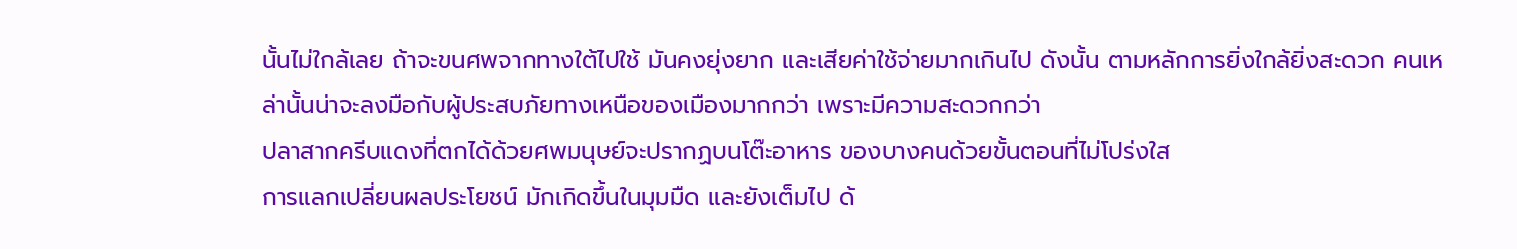นั้นไม่ใกล้เลย ถ้าจะขนศพจากทางใต้ไปใช้ มันคงยุ่งยาก และเสียค่าใช้จ่ายมากเกินไป ดังนั้น ตามหลักการยิ่งใกล้ยิ่งสะดวก คนเหล่านั้นน่าจะลงมือกับผู้ประสบภัยทางเหนือของเมืองมากกว่า เพราะมีความสะดวกกว่า
ปลาสากครีบแดงที่ตกได้ด้วยศพมนุษย์จะปรากฏบนโต๊ะอาหาร ของบางคนด้วยขั้นตอนที่ไม่โปร่งใส
การแลกเปลี่ยนผลประโยชน์ มักเกิดขึ้นในมุมมืด และยังเต็มไป ด้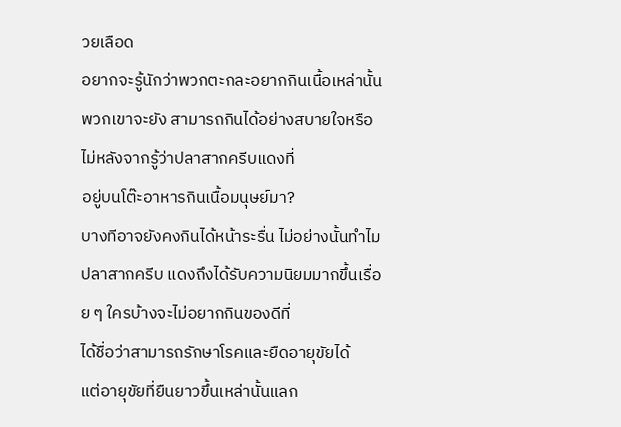วยเลือด
อยากจะรู้นักว่าพวกตะกละอยากกินเนื้อเหล่านั้น พวกเขาจะยัง สามารถกินได้อย่างสบายใจหรือไม่หลังจากรู้ว่าปลาสากครีบแดงที่
อยู่บนโต๊ะอาหารกินเนื้อมนุษย์มา?
บางทีอาจยังคงกินได้หน้าระรื่น ไม่อย่างนั้นทำไมปลาสากครีบ แดงถึงได้รับความนิยมมากขึ้นเรื่อย ๆ ใครบ้างจะไม่อยากกินของดีที่
ได้ชื่อว่าสามารถรักษาโรคและยืดอายุขัยได้
แต่อายุขัยที่ยืนยาวขึ้นเหล่านั้นแลก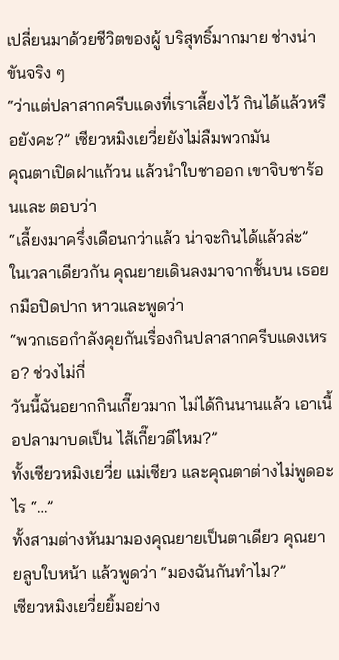เปลี่ยนมาด้วยชีวิตของผู้ บริสุทธิ์มากมาย ช่างน่าขันจริง ๆ
“ว่าแต่ปลาสากครีบแดงที่เราเลี้ยงไว้ กินได้แล้วหรือยังคะ?” เซียวหมิงเยวี่ยยังไม่ลืมพวกมัน
คุณตาเปิดฝาแก้วน แล้วนำใบชาออก เขาจิบชาร้อนและ ตอบว่า
“เลี้ยงมาครึ่งเดือนกว่าแล้ว น่าจะกินได้แล้วล่ะ”
ในเวลาเดียวกัน คุณยายเดินลงมาจากชั้นบน เธอยกมือปิดปาก หาวและพูดว่า
“พวกเธอกำลังคุยกันเรื่องกินปลาสากครีบแดงเหรอ? ช่วงไม่กี่
วันนี้ฉันอยากกินเกี๊ยวมาก ไม่ได้กินนานแล้ว เอาเนื้อปลามาบดเป็น ไส้เกี๊ยวดีไหม?”
ทั้งเซียวหมิงเยวี่ย แม่เซียว และคุณตาต่างไม่พูดอะไร “…”
ทั้งสามต่างหันมามองคุณยายเป็นตาเดียว คุณยายลูบใบหน้า แล้วพูดว่า “มองฉันกันทำไม?”
เซียวหมิงเยวี่ยยิ้มอย่าง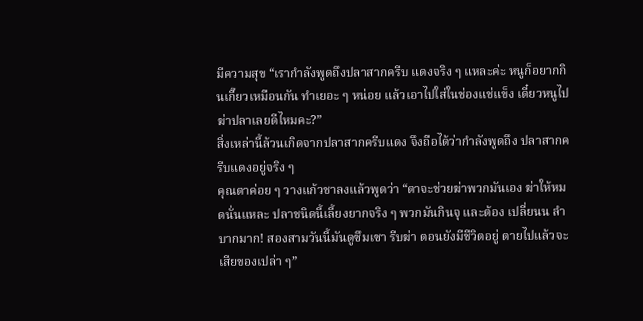มีความสุข “เรากำลังพูดถึงปลาสากครีบ แดงจริง ๆ แหละค่ะ หนูก็อยากกินเกี๊ยวเหมือนกัน ทำเยอะ ๆ หน่อย แล้วเอาไปใส่ในช่องแช่แข็ง เดี๋ยวหนูไปฆ่าปลาเลยดีไหมคะ?”
สิ่งเหล่านี้ล้วนเกิดจากปลาสากครีบแดง จึงถือได้ว่ากำลังพูดถึง ปลาสากครีบแดงอยู่จริง ๆ
คุณตาค่อย ๆ วางแก้วชาลงแล้วพูดว่า “ตาจะช่วยฆ่าพวกมันเอง ฆ่าให้หมดนั่นแหละ ปลาชนิดนี้เลี้ยงยากจริง ๆ พวกมันกินจุ และต้อง เปลี่ยนน ลำบากมาก! สองสามวันนี้มันดูซึมเซา รีบฆ่า ตอนยังมีชีวิตอยู่ ตายไปแล้วจะเสียของเปล่า ๆ”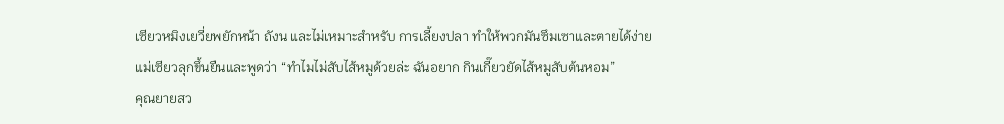เซียวหมิงเยวี่ยพยักหน้า ถังน และไม่เหมาะสำหรับ การเลี้ยงปลา ทำให้พวกมันซึมเซาและตายได้ง่าย
แม่เซียวลุกขึ้นยืนและพูดว่า “ทำไมไม่สับไส้หมูด้วยล่ะ ฉันอยาก กินเกี๊ยวยัดไส้หมูสับต้นหอม”
คุณยายสว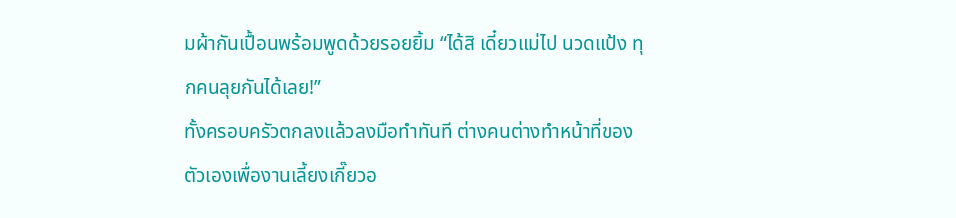มผ้ากันเปื้อนพร้อมพูดด้วยรอยยิ้ม “ได้สิ เดี๋ยวแม่ไป นวดแป้ง ทุกคนลุยกันได้เลย!”
ทั้งครอบครัวตกลงแล้วลงมือทำทันที ต่างคนต่างทำหน้าที่ของ ตัวเองเพื่องานเลี้ยงเกี๊ยวอ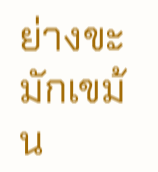ย่างขะมักเขม้น